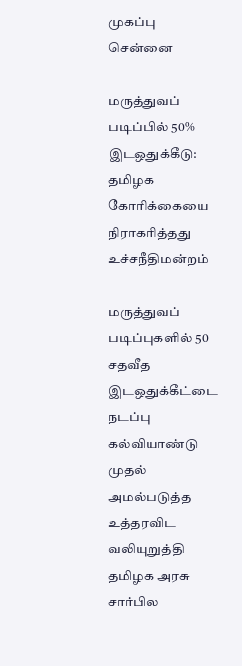முகப்பு
சென்னை

மருத்துவப் படிப்பில் 50% இடஒதுக்கீடு: தமிழக கோரிக்கையை நிராகரித்தது உச்சநீதிமன்றம்

மருத்துவப் படிப்புகளில் 50 சதவீத இடஒதுக்கீட்டை நடப்பு கல்வியாண்டு முதல் அமல்படுத்த உத்தரவிட வலியுறுத்தி தமிழக அரசு சார்பில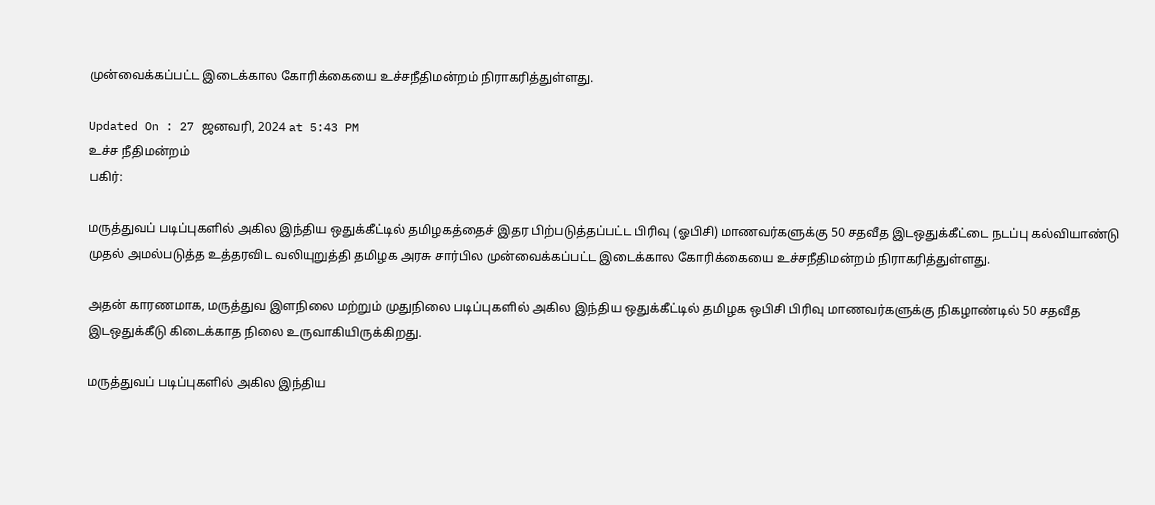முன்வைக்கப்பட்ட இடைக்கால கோரிக்கையை உச்சநீதிமன்றம் நிராகரித்துள்ளது.

Updated On : 27 ஜனவரி, 2024 at 5:43 PM
உச்ச நீதிமன்றம்
பகிர்:

மருத்துவப் படிப்புகளில் அகில இந்திய ஒதுக்கீட்டில் தமிழகத்தைச் இதர பிற்படுத்தப்பட்ட பிரிவு (ஓபிசி) மாணவர்களுக்கு 50 சதவீத இடஒதுக்கீட்டை நடப்பு கல்வியாண்டு முதல் அமல்படுத்த உத்தரவிட வலியுறுத்தி தமிழக அரசு சார்பில முன்வைக்கப்பட்ட இடைக்கால கோரிக்கையை உச்சநீதிமன்றம் நிராகரித்துள்ளது.

அதன் காரணமாக, மருத்துவ இளநிலை மற்றும் முதுநிலை படிப்புகளில் அகில இந்திய ஒதுக்கீட்டில் தமிழக ஒபிசி பிரிவு மாணவர்களுக்கு நிகழாண்டில் 50 சதவீத இடஒதுக்கீடு கிடைக்காத நிலை உருவாகியிருக்கிறது.

மருத்துவப் படிப்புகளில் அகில இந்திய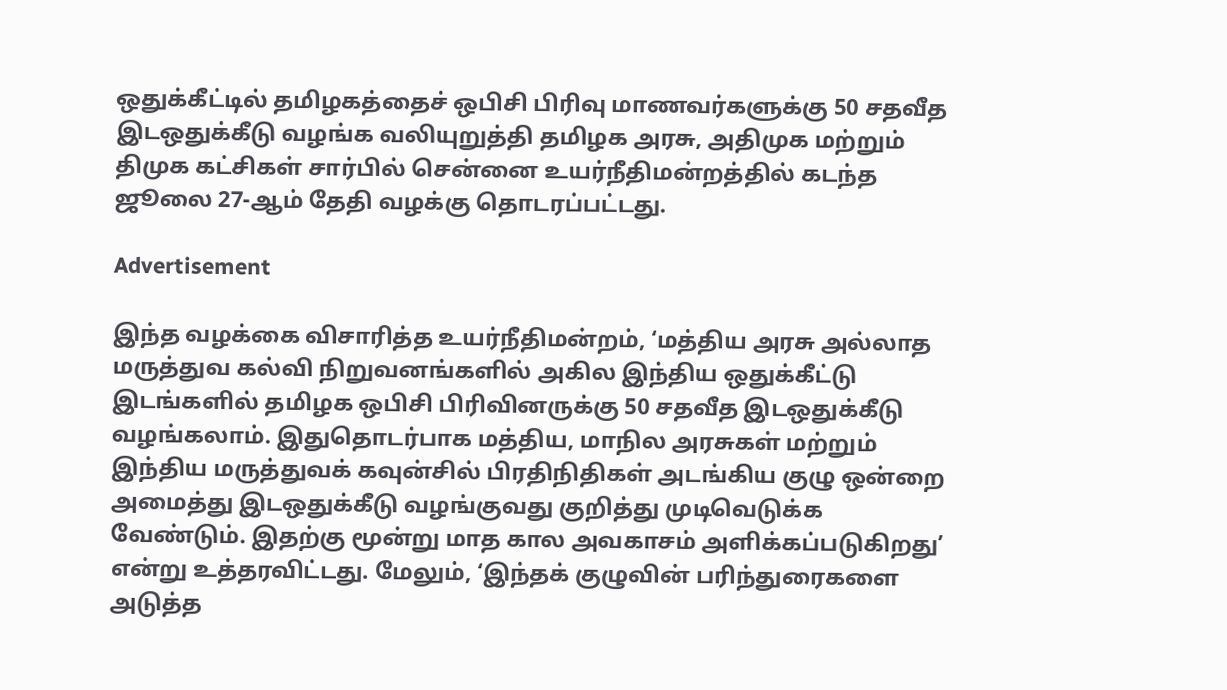ஒதுக்கீட்டில் தமிழகத்தைச் ஒபிசி பிரிவு மாணவர்களுக்கு 50 சதவீத இடஒதுக்கீடு வழங்க வலியுறுத்தி தமிழக அரசு, அதிமுக மற்றும் திமுக கட்சிகள் சார்பில் சென்னை உயர்நீதிமன்றத்தில் கடந்த ஜூலை 27-ஆம் தேதி வழக்கு தொடரப்பட்டது.

Advertisement

இந்த வழக்கை விசாரித்த உயர்நீதிமன்றம், ‘மத்திய அரசு அல்லாத மருத்துவ கல்வி நிறுவனங்களில் அகில இந்திய ஒதுக்கீட்டு இடங்களில் தமிழக ஒபிசி பிரிவினருக்கு 50 சதவீத இடஒதுக்கீடு வழங்கலாம். இதுதொடர்பாக மத்திய, மாநில அரசுகள் மற்றும் இந்திய மருத்துவக் கவுன்சில் பிரதிநிதிகள் அடங்கிய குழு ஒன்றை அமைத்து இடஒதுக்கீடு வழங்குவது குறித்து முடிவெடுக்க வேண்டும். இதற்கு மூன்று மாத கால அவகாசம் அளிக்கப்படுகிறது’ என்று உத்தரவிட்டது. மேலும், ‘இந்தக் குழுவின் பரிந்துரைகளை அடுத்த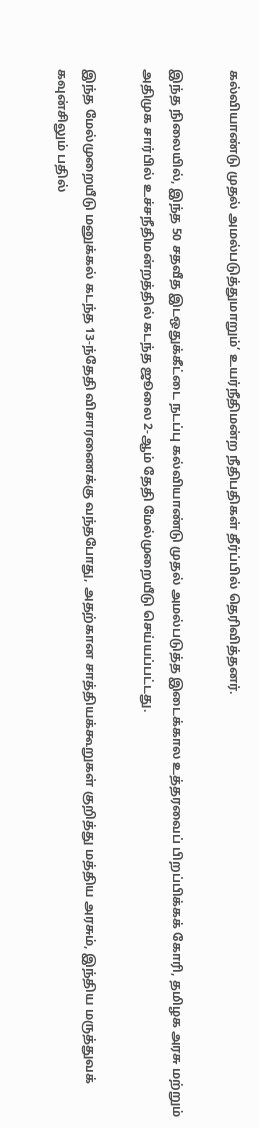கல்வியாண்டு முதல் அமல்படுத்துமாறும்’ உயர்நீதிமன்ற நீதிபதிகள் தீர்ப்பில் தெரிவித்தனர்.

இந்த நிலையில், இந்த 50 சதவீத இடஒதுக்கீட்டை நடப்பு கல்வியாண்டு முதல் அமல்படுத்த இடைக்கால உத்தரவைப் பிறப்பிக்கக் கோரி, தமிழக அரசு மற்றும் அதிமுக சார்பில் உச்சநீதிமன்றத்தில் கடந்த ஜூலை 2-ஆம் தேதி மேல்முறையீடு செய்யப்பட்டது.

இந்த மேல்முறையீடு மனுக்கல் கடந்த 13-ந்தேதி விசாரணைக்கு வந்தபோது, அதற்கான சாத்தியக்கூறுகள் குறித்து மத்திய அரசும், இந்திய மருத்துவக் கவுன்சிலும் பதில்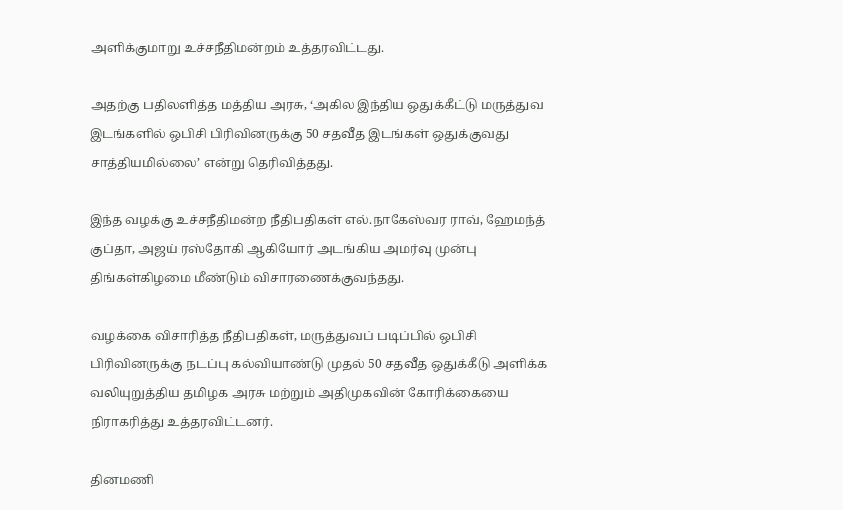அளிக்குமாறு உச்சநீதிமன்றம் உத்தரவிட்டது.

அதற்கு பதிலளித்த மத்திய அரசு, ‘அகில இந்திய ஒதுக்கீட்டு மருத்துவ இடங்களில் ஒபிசி பிரிவினருக்கு 50 சதவீத இடங்கள் ஒதுக்குவது சாத்தியமில்லை’ என்று தெரிவித்தது.

இந்த வழக்கு உச்சநீதிமன்ற நீதிபதிகள் எல்.நாகேஸ்வர ராவ், ஹேமந்த் குப்தா, அஜய் ரஸ்தோகி ஆகியோர் அடங்கிய அமர்வு முன்பு திங்கள்கிழமை மீண்டும் விசாரணைக்குவந்தது.

வழக்கை விசாரித்த நீதிபதிகள், மருத்துவப் படிப்பில் ஒபிசி பிரிவினருக்கு நடப்பு கல்வியாண்டு முதல் 50 சதவீத ஒதுக்கீடு அளிக்க வலியுறுத்திய தமிழக அரசு மற்றும் அதிமுகவின் கோரிக்கையை நிராகரித்து உத்தரவிட்டனர்.

தினமணி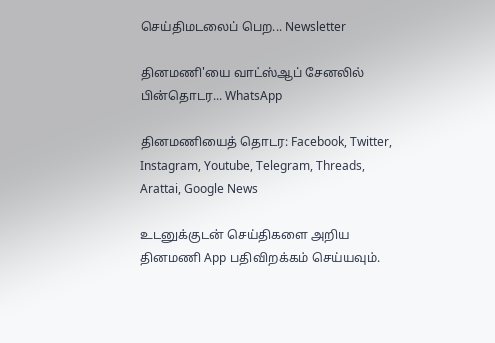செய்திமடலைப் பெற... Newsletter

தினமணி'யை வாட்ஸ்ஆப் சேனலில் பின்தொடர... WhatsApp

தினமணியைத் தொடர: Facebook, Twitter, Instagram, Youtube, Telegram, Threads, Arattai, Google News

உடனுக்குடன் செய்திகளை அறிய தினமணி App பதிவிறக்கம் செய்யவும்.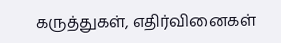கருத்துகள், எதிர்வினைகள்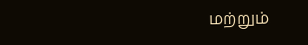மற்றும்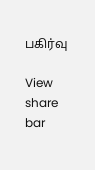பகிர்வு

View share bar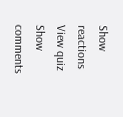Show reactions
View quiz
Show comments